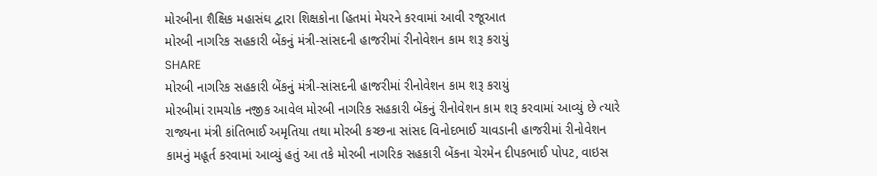મોરબીના શૈક્ષિક મહાસંઘ દ્વારા શિક્ષકોના હિતમાં મેયરને કરવામાં આવી રજૂઆત
મોરબી નાગરિક સહકારી બેંકનું મંત્રી-સાંસદની હાજરીમાં રીનોવેશન કામ શરૂ કરાયું
SHARE
મોરબી નાગરિક સહકારી બેંકનું મંત્રી-સાંસદની હાજરીમાં રીનોવેશન કામ શરૂ કરાયું
મોરબીમાં રામચોક નજીક આવેલ મોરબી નાગરિક સહકારી બેંકનું રીનોવેશન કામ શરૂ કરવામાં આવ્યું છે ત્યારે રાજ્યના મંત્રી કાંતિભાઈ અમૃતિયા તથા મોરબી કચ્છના સાંસદ વિનોદભાઈ ચાવડાની હાજરીમાં રીનોવેશન કામનું મહૂર્ત કરવામાં આવ્યું હતું આ તકે મોરબી નાગરિક સહકારી બેંકના ચેરમેન દીપકભાઈ પોપટ, વાઇસ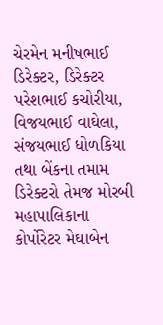ચેરમેન મનીષભાઈ ડિરેક્ટર, ડિરેક્ટર પરેશભાઈ કચોરીયા, વિજયભાઈ વાઘેલા, સંજયભાઈ ધોળકિયા તથા બેંકના તમામ ડિરેક્ટરો તેમજ મોરબી મહાપાલિકાના કોર્પોરેટર મેઘાબેન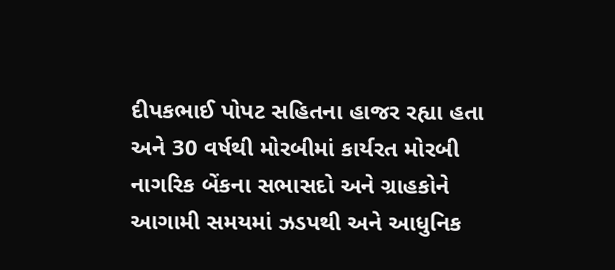દીપકભાઈ પોપટ સહિતના હાજર રહ્યા હતા અને 30 વર્ષથી મોરબીમાં કાર્યરત મોરબી નાગરિક બેંકના સભાસદો અને ગ્રાહકોને આગામી સમયમાં ઝડપથી અને આધુનિક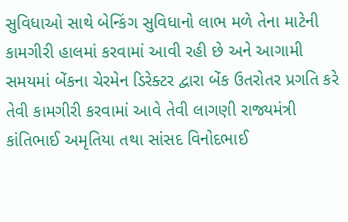સુવિધાઓ સાથે બેન્કિંગ સુવિધાનો લાભ મળે તેના માટેની કામગીરી હાલમાં કરવામાં આવી રહી છે અને આગામી સમયમાં બેંકના ચેરમેન ડિરેક્ટર દ્વારા બેંક ઉતરોતર પ્રગતિ કરે તેવી કામગીરી કરવામાં આવે તેવી લાગણી રાજ્યમંત્રી કાંતિભાઈ અમૃતિયા તથા સાંસદ વિનોદભાઈ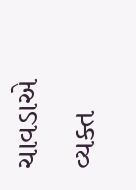ચાવડાએ વ્યક્ત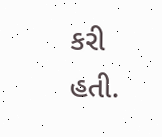કરી હતી.